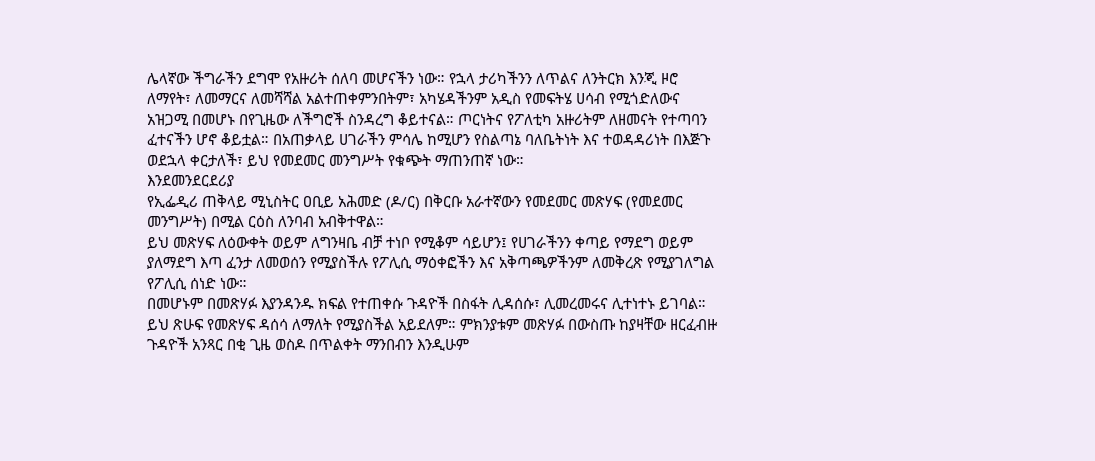ሌላኛው ችግራችን ደግሞ የአዙሪት ሰለባ መሆናችን ነው። የኋላ ታሪካችንን ለጥልና ለንትርክ እንጂ ዞሮ ለማየት፣ ለመማርና ለመሻሻል አልተጠቀምንበትም፣ አካሄዳችንም አዲስ የመፍትሄ ሀሳብ የሚጎድለውና አዝጋሚ በመሆኑ በየጊዜው ለችግሮች ስንዳረግ ቆይተናል። ጦርነትና የፖለቲካ አዙሪትም ለዘመናት የተጣባን ፈተናችን ሆኖ ቆይቷል። በአጠቃላይ ሀገራችን ምሳሌ ከሚሆን የስልጣኔ ባለቤትነት እና ተወዳዳሪነት በእጅጉ ወደኋላ ቀርታለች፣ ይህ የመደመር መንግሥት የቁጭት ማጠንጠኛ ነው።
እንደመንደርደሪያ
የኢፌዲሪ ጠቅላይ ሚኒስትር ዐቢይ አሕመድ (ዶ/ር) በቅርቡ አራተኛውን የመደመር መጽሃፍ (የመደመር መንግሥት) በሚል ርዕስ ለንባብ አብቅተዋል።
ይህ መጽሃፍ ለዕውቀት ወይም ለግንዛቤ ብቻ ተነቦ የሚቆም ሳይሆን፤ የሀገራችንን ቀጣይ የማደግ ወይም ያለማደግ እጣ ፈንታ ለመወሰን የሚያስችሉ የፖሊሲ ማዕቀፎችን እና አቅጣጫዎችንም ለመቅረጽ የሚያገለግል የፖሊሲ ሰነድ ነው።
በመሆኑም በመጽሃፉ እያንዳንዱ ክፍል የተጠቀሱ ጉዳዮች በስፋት ሊዳሰሱ፣ ሊመረመሩና ሊተነተኑ ይገባል።
ይህ ጽሁፍ የመጽሃፍ ዳሰሳ ለማለት የሚያስችል አይደለም። ምክንያቱም መጽሃፉ በውስጡ ከያዛቸው ዘርፈብዙ ጉዳዮች አንጻር በቂ ጊዜ ወስዶ በጥልቀት ማንበብን እንዲሁም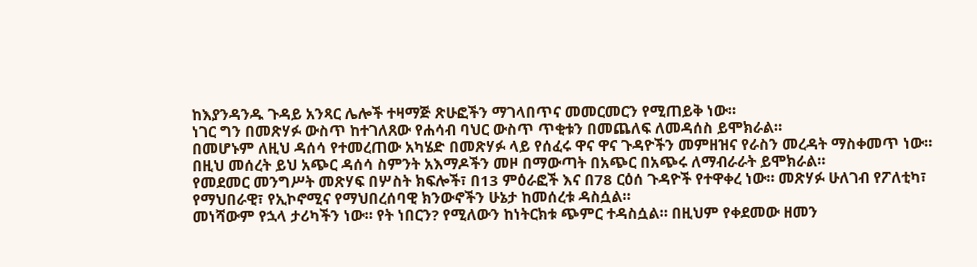ከእያንዳንዱ ጉዳይ አንጻር ሌሎች ተዛማጅ ጽሁፎችን ማገላበጥና መመርመርን የሚጠይቅ ነው።
ነገር ግን በመጽሃፉ ውስጥ ከተገለጸው የሐሳብ ባህር ውስጥ ጥቂቱን በመጨለፍ ለመዳሰስ ይሞክራል።
በመሆኑም ለዚህ ዳሰሳ የተመረጠው አካሄድ በመጽሃፉ ላይ የሰፈሩ ዋና ዋና ጉዳዮችን መምዘዝና የራስን መረዳት ማስቀመጥ ነው። በዚህ መሰረት ይህ አጭር ዳሰሳ ስምንት አእማዶችን መዞ በማውጣት በአጭር በአጭሩ ለማብራራት ይሞክራል።
የመደመር መንግሥት መጽሃፍ በሦስት ክፍሎች፣ በ13 ምዕራፎች እና በ78 ርዕሰ ጉዳዮች የተዋቀረ ነው። መጽሃፉ ሁለገብ የፖለቲካ፣ የማህበራዊ፣ የኢኮኖሚና የማህበረሰባዊ ክንውኖችን ሁኔታ ከመሰረቱ ዳስሷል።
መነሻውም የኋላ ታሪካችን ነው። የት ነበርን? የሚለውን ከነትርክቱ ጭምር ተዳስሷል። በዚህም የቀደመው ዘመን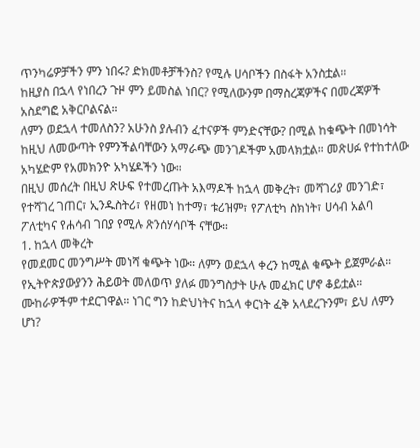ጥንካሬዎቻችን ምን ነበሩ? ድክመቶቻችንስ? የሚሉ ሀሳቦችን በስፋት አንስቷል።
ከዚያስ በኋላ የነበረን ጉዞ ምን ይመስል ነበር? የሚለውንም በማስረጃዎችና በመረጃዎች አስደግፎ አቅርቦልናል።
ለምን ወደኋላ ተመለስን? አሁንስ ያሉብን ፈተናዎች ምንድናቸው? በሚል ከቁጭት በመነሳት ከዚህ ለመውጣት የምንችልባቸውን አማራጭ መንገዶችም አመላክቷል። መጽሀፉ የተከተለው አካሄድም የአመክንዮ አካሄዶችን ነው።
በዚህ መሰረት በዚህ ጽሁፍ የተመረጡት አእማዶች ከኋላ መቅረት፣ መሻገሪያ መንገድ፣ የተሻገረ ገጠር፣ ኢንዱስትሪ፣ የዘመነ ከተማ፣ ቱሪዝም፣ የፖለቲካ ስክነት፣ ሀሳብ አልባ ፖለቲካና የሐሳብ ገበያ የሚሉ ጽንሰሃሳቦች ናቸው።
1. ከኋላ መቅረት
የመደመር መንግሥት መነሻ ቁጭት ነው። ለምን ወደኋላ ቀረን ከሚል ቁጭት ይጀምራል። የኢትዮጵያውያንን ሕይወት መለወጥ ያለፉ መንግስታት ሁሉ መፈክር ሆኖ ቆይቷል።
ሙከራዎችም ተደርገዋል። ነገር ግን ከድህነትና ከኋላ ቀርነት ፈቅ አላደረጉንም፣ ይህ ለምን ሆነ?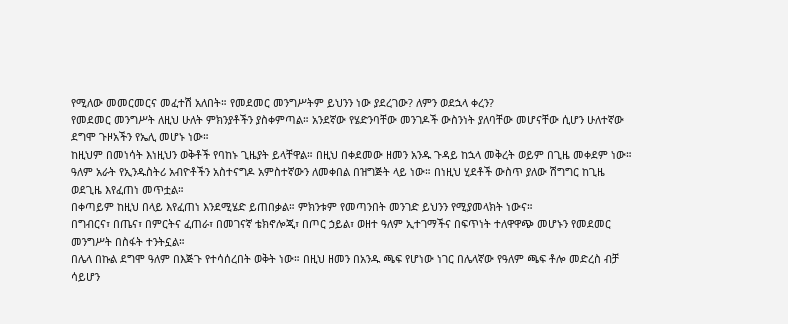የሚለው መመርመርና መፈተሽ አለበት። የመደመር መንግሥትም ይህንን ነው ያደረገው? ለምን ወደኋላ ቀረን?
የመደመር መንግሥት ለዚህ ሁለት ምክንያቶችን ያስቀምጣል። አንደኛው የሄድንባቸው መንገዶች ውስንነት ያለባቸው መሆናቸው ሲሆን ሁለተኛው ደግሞ ጉዞአችን የኤሊ መሆኑ ነው።
ከዚህም በመነሳት እነዚህን ወቅቶች የባከኑ ጊዜያት ይላቸዋል። በዚህ በቀደመው ዘመን አንዱ ጉዳይ ከኋላ መቅረት ወይም በጊዜ መቀደም ነው።
ዓለም አራት የኢንዱስትሪ አብዮቶችን አስተናግዶ አምስተኛውን ለመቀበል በዝግጅት ላይ ነው። በነዚህ ሂደቶች ውስጥ ያለው ሽግግር ከጊዜ ወደጊዜ እየፈጠነ መጥቷል።
በቀጣይም ከዚህ በላይ እየፈጠነ እንደሚሄድ ይጠበቃል። ምክንቱም የመጣንበት መንገድ ይህንን የሚያመላክት ነውና።
በግብርና፣ በጤና፣ በምርትና ፈጠራ፣ በመገናኛ ቴክኖሎጂ፣ በጦር ኃይል፣ ወዘተ ዓለም ኢተገማችና በፍጥነት ተለዋዋጭ መሆኑን የመደመር መንግሥት በስፋት ተንትኗል።
በሌላ በኩል ደግሞ ዓለም በእጅጉ የተሳሰረበት ወቅት ነው። በዚህ ዘመን በአንዱ ጫፍ የሆነው ነገር በሌላኛው የዓለም ጫፍ ቶሎ መድረስ ብቻ ሳይሆን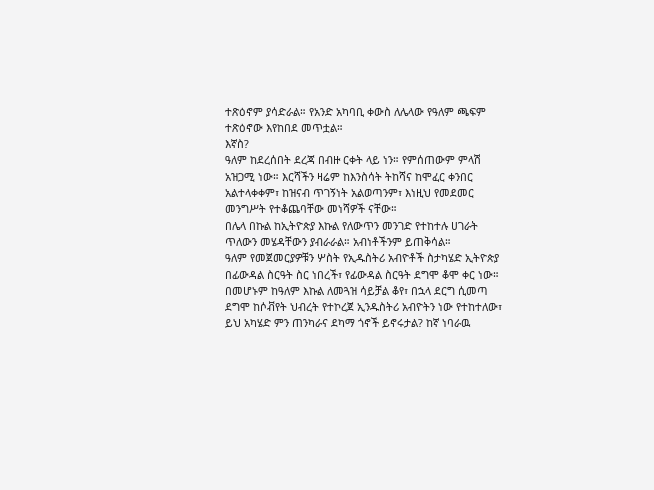ተጽዕኖም ያሳድራል። የአንድ አካባቢ ቀውስ ለሌላው የዓለም ጫፍም ተጽዕኖው እየከበደ መጥቷል።
እኛስ?
ዓለም ከደረሰበት ደረጃ በብዙ ርቀት ላይ ነን። የምሰጠውም ምላሽ አዝጋሚ ነው። እርሻችን ዛሬም ከእንስሳት ትከሻና ከሞፈር ቀንበር አልተላቀቀም፣ ከዝናብ ጥገኝነት አልወጣንም፣ እነዚህ የመደመር መንግሥት የተቆጨባቸው መነሻዎች ናቸው።
በሌላ በኩል ከኢትዮጵያ እኩል የለውጥን መንገድ የተከተሉ ሀገራት ጥለውን መሄዳቸውን ያብራራል። አብነቶችንም ይጠቅሳል።
ዓለም የመጀመርያዎቹን ሦስት የኢዱስትሪ አብዮቶች ስታካሄድ ኢትዮጵያ በፊውዳል ስርዓት ስር ነበረች፣ የፊውዳል ስርዓት ደግሞ ቆሞ ቀር ነው።
በመሆኑም ከዓለም እኩል ለመጓዝ ሳይቻል ቆየ፣ በኋላ ደርግ ሲመጣ ደግሞ ከሶቭየት ህብረት የተኮረጀ ኢንዱስትሪ አብዮትን ነው የተከተለው፣ ይህ አካሄድ ምን ጠንካራና ደካማ ጎኖች ይኖሩታል? ከኛ ነባራዉ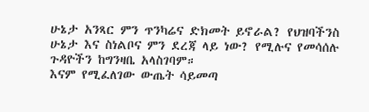ሁኔታ አንጻር ምን ጥንካሬና ድክመት ይኖራል? የህዝባችንስ ሁኔታ እና ስነልቦና ምን ደረጃ ላይ ነው? የሚሉና የመሳሰሉ ጉዳዮችን ከግንዛቤ አላስገባም።
እናም የሚፈለገው ውጤት ሳይመጣ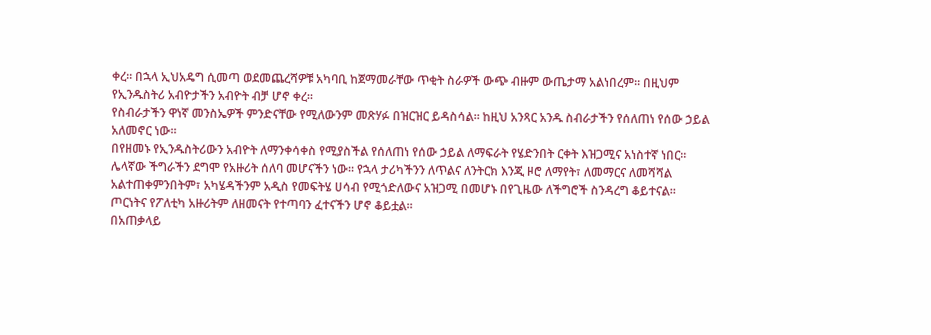ቀረ። በኋላ ኢህአዴግ ሲመጣ ወደመጨረሻዎቹ አካባቢ ከጀማመራቸው ጥቂት ስራዎች ውጭ ብዙም ውጤታማ አልነበረም። በዚህም የኢንዱስትሪ አብዮታችን አብዮት ብቻ ሆኖ ቀረ።
የስብራታችን ዋነኛ መንስኤዎች ምንድናቸው የሚለውንም መጽሃፉ በዝርዝር ይዳስሳል። ከዚህ አንጻር አንዱ ስብራታችን የሰለጠነ የሰው ኃይል አለመኖር ነው።
በየዘመኑ የኢንዱስትሪውን አብዮት ለማንቀሳቀስ የሚያስችል የሰለጠነ የሰው ኃይል ለማፍራት የሄድንበት ርቀት እዝጋሚና አነስተኛ ነበር።
ሌላኛው ችግራችን ደግሞ የአዙሪት ሰለባ መሆናችን ነው። የኋላ ታሪካችንን ለጥልና ለንትርክ እንጂ ዞሮ ለማየት፣ ለመማርና ለመሻሻል አልተጠቀምንበትም፣ አካሄዳችንም አዲስ የመፍትሄ ሀሳብ የሚጎድለውና አዝጋሚ በመሆኑ በየጊዜው ለችግሮች ስንዳረግ ቆይተናል። ጦርነትና የፖለቲካ አዙሪትም ለዘመናት የተጣባን ፈተናችን ሆኖ ቆይቷል።
በአጠቃላይ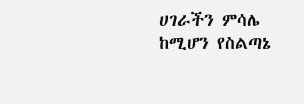ሀገራችን ምሳሌ ከሚሆን የስልጣኔ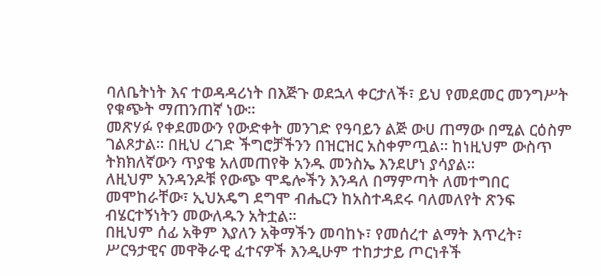ባለቤትነት እና ተወዳዳሪነት በእጅጉ ወደኋላ ቀርታለች፣ ይህ የመደመር መንግሥት የቁጭት ማጠንጠኛ ነው።
መጽሃፉ የቀደመውን የውድቀት መንገድ የዓባይን ልጅ ውሀ ጠማው በሚል ርዕስም ገልጾታል። በዚህ ረገድ ችግሮቻችንን በዝርዝር አስቀምጧል። ከነዚህም ውስጥ ትክክለኛውን ጥያቄ አለመጠየቅ አንዱ መንስኤ እንደሆነ ያሳያል።
ለዚህም አንዳንዶቹ የውጭ ሞዴሎችን እንዳለ በማምጣት ለመተግበር መሞከራቸው፣ ኢህአዴግ ደግሞ ብሔርን ከአስተዳደሩ ባለመለየት ጽንፍ ብሄርተኝነትን መውለዱን አትቷል።
በዚህም ሰፊ አቅም እያለን አቅማችን መባከኑ፣ የመሰረተ ልማት እጥረት፣ ሥርዓታዊና መዋቅራዊ ፈተናዎች እንዲሁም ተከታታይ ጦርነቶች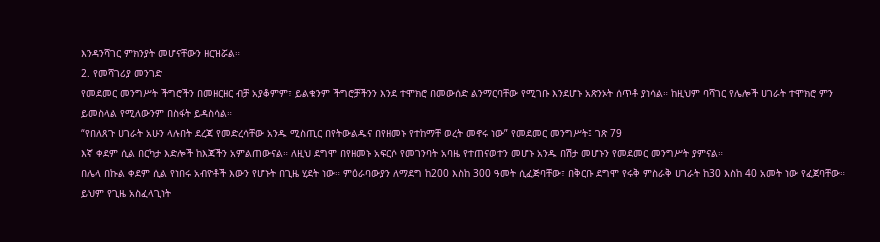እንዳንሻገር ምክንያት መሆናቸውን ዘርዝሯል።
2. የመሻገሪያ መንገድ
የመደመር መንግሥት ችግሮችን በመዘርዘር ብቻ አያቆምም፣ ይልቁንም ችግሮቻችንን እንደ ተሞክሮ በመውሰድ ልንማርባቸው የሚገቡ እንደሆኑ አጽንኦት ሰጥቶ ያነሳል። ከዚህም ባሻገር የሌሎች ሀገራት ተሞክሮ ምን ይመስላል የሚለውንም በስፋት ይዳስሳል።
“የበለጸጉ ሀገራት አሁን ላሉበት ደረጃ የመድረሳቸው አንዱ ሚስጢር በየትውልዱና በየዘመኑ የተከማቸ ወረት መኖሩ ነው” የመደመር መንግሥት፤ ገጽ 79
እኛ ቀደም ሲል በርካታ እድሎች ከእጃችን አምልጠውናል። ለዚህ ደግሞ በየዘመኑ አፍርሶ የመገንባት አባዜ የተጠናወተን መሆኑ አንዱ በሽታ መሆኑን የመደመር መንግሥት ያምናል።
በሌላ በኩል ቀደም ሲል የነበሩ አብዮቶች እውን የሆኑት በጊዜ ሂደት ነው። ምዕራባውያን ለማደግ ከ200 እስከ 300 ዓመት ሲፈጅባቸው፣ በቅርቡ ደግሞ የሩቅ ምስራቅ ሀገራት ከ30 እስከ 40 አመት ነው የፈጀባቸው።
ይህም የጊዜ አስፈላጊነት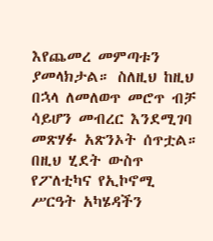እየጨመረ መምጣቱን ያመላክታል። ስለዚህ ከዚህ በኋላ ለመለወጥ መሮጥ ብቻ ሳይሆን መብረር እንደሚገባ መጽሃፉ አጽንኦት ሰጥቷል።
በዚህ ሂደት ውስጥ የፖለቲካና የኢኮኖሚ ሥርዓት አካሄዳችን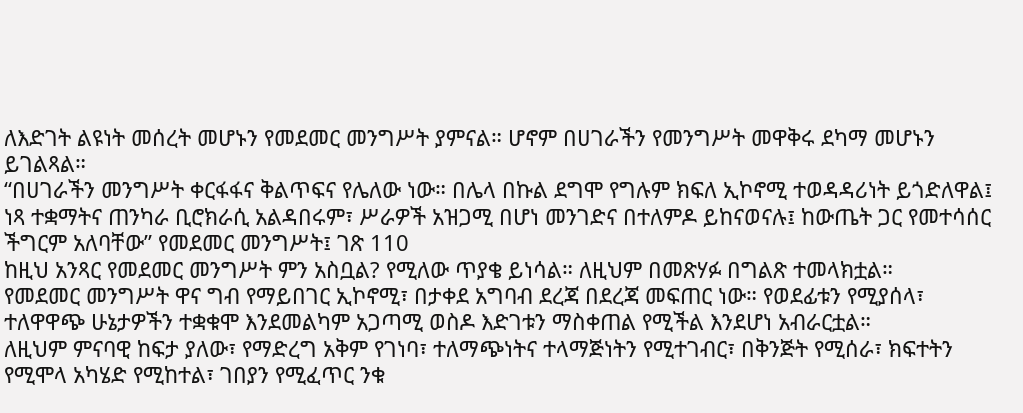ለእድገት ልዩነት መሰረት መሆኑን የመደመር መንግሥት ያምናል። ሆኖም በሀገራችን የመንግሥት መዋቅሩ ደካማ መሆኑን ይገልጻል።
“በሀገራችን መንግሥት ቀርፋፋና ቅልጥፍና የሌለው ነው። በሌላ በኩል ደግሞ የግሉም ክፍለ ኢኮኖሚ ተወዳዳሪነት ይጎድለዋል፤ ነጻ ተቋማትና ጠንካራ ቢሮክራሲ አልዳበሩም፣ ሥራዎች አዝጋሚ በሆነ መንገድና በተለምዶ ይከናወናሉ፤ ከውጤት ጋር የመተሳሰር ችግርም አለባቸው” የመደመር መንግሥት፤ ገጽ 110
ከዚህ አንጻር የመደመር መንግሥት ምን አስቧል? የሚለው ጥያቄ ይነሳል። ለዚህም በመጽሃፉ በግልጽ ተመላክቷል።
የመደመር መንግሥት ዋና ግብ የማይበገር ኢኮኖሚ፣ በታቀደ አግባብ ደረጃ በደረጃ መፍጠር ነው። የወደፊቱን የሚያሰላ፣ ተለዋዋጭ ሁኔታዎችን ተቋቁሞ እንደመልካም አጋጣሚ ወስዶ እድገቱን ማስቀጠል የሚችል እንደሆነ አብራርቷል።
ለዚህም ምናባዊ ከፍታ ያለው፣ የማድረግ አቅም የገነባ፣ ተለማጭነትና ተላማጅነትን የሚተገብር፣ በቅንጅት የሚሰራ፣ ክፍተትን የሚሞላ አካሄድ የሚከተል፣ ገበያን የሚፈጥር ንቁ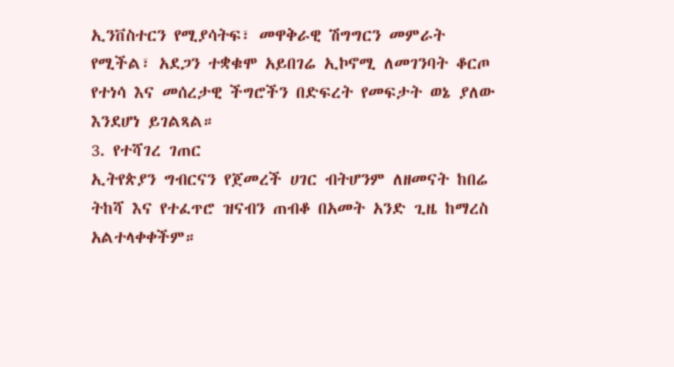ኢንቨስተርን የሚያሳትፍ፣ መዋቅራዊ ሽግግርን መምራት የሚችል፣ አደጋን ተቋቁሞ አይበገሬ ኢኮኖሚ ለመገንባት ቆርጦ የተነሳ እና መሰረታዊ ችግሮችን በድፍረት የመፍታት ወኔ ያለው እንደሆነ ይገልጻል።
3. የተሻገረ ገጠር
ኢትየጵያን ግብርናን የጀመረች ሀገር ብትሆንም ለዘመናት ከበሬ ትከሻ እና የተፈጥሮ ዝናብን ጠብቆ በአመት አንድ ጊዜ ከማረስ አልተላቀቀችም።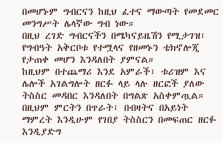በመሆኑም ግብርናን ከዚህ ፈተና ማውጣት የመደመር መንግሥት ሌላኛው ግብ ነው።
በዚህ ረገድ ግብርናችን በሜካናይዜሽን የሚታገዝ፣ የግብዓት አቅርቦቱ የተሟላና የዘመኑን ቴክኖሎጂ የታጠቀ መሆን እንዳለበት ያምናል።
ከዚህም በተጨማሪ እንደ አምራች፣ ቱሪዝም እና ሌሎች አገልግሎት ዘርፉ ላይ ላሉ ዘርፎች ያለው ትስስር መዳበር እንዳለበት በግልጽ አስቀምጧል።
በዚህም ምርትን በጥራት፣ በብዛትና በአይነት ማምረት እንዲሁም የገበያ ትስስርን በመፍጠር ዘርፉ እንዲያድግ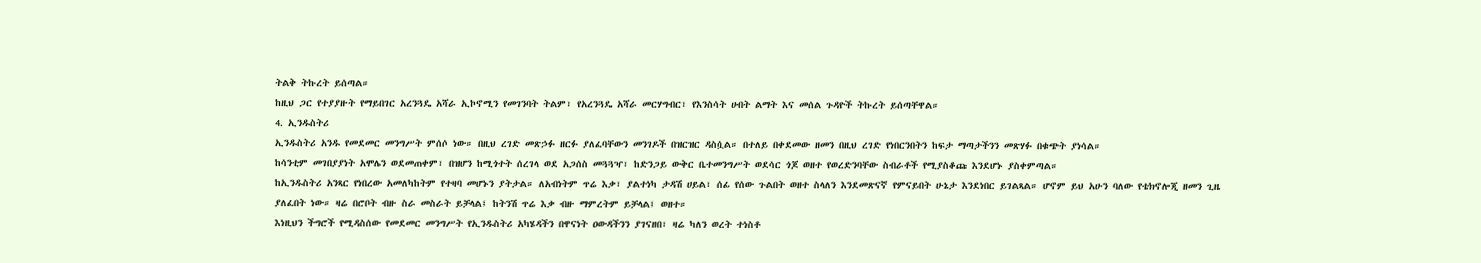ትልቅ ትኩረት ይሰጣል።
ከዚህ ጋር የተያያዙት የማይበገር አረንጓዴ አሻራ ኢኮኖሚን የመገንባት ትልም፣ የአረንጓዴ አሻራ መርሃግብር፣ የእንስሳት ሀብት ልማት እና መሰል ጉዳዮች ትኩረት ይሰጣቸዋል።
4. ኢንዱስትሪ
ኢንዱስትሪ አንዱ የመደመር መንግሥት ምሰሶ ነው። በዚህ ረገድ መጽኃፉ ዘርፉ ያለፈባቸውን መንገዶች በዝርዝር ዳስሷል። በተለይ በቀደመው ዘመን በዚህ ረገድ የነበርንበትን ከፍታ ማጣታችንን መጽሃፉ በቁጭት ያነሳል።
ከሳንቲም መገበያያነት አሞሌን ወደመጠቀም፣ በዝሆን ከሚጎተት ሰረገላ ወደ አጋሰስ መጓጓዣ፣ ከድንጋይ ውቅር ቤተመንግሥት ወደሳር ጎጆ ወዘተ የወረድንባቸው ስብራቶች የሚያስቆጩ እንደሆኑ ያስቀምጣል።
ከኢንዱስትሪ አንጻር የነበረው አመለካከትም የተዛባ መሆኑን ያትታል። ለአብነትም ጥሬ እቃ፣ ያልተነካ ታዳሽ ሀይል፣ ሰፊ የሰው ጉልበት ወዘተ ስላለን እንደመጽናኛ የምናይበት ሁኔታ እንደነበር ይገልጻል። ሆኖም ይህ አሁን ባለው የቴክኖሎጂ ዘመን ጊዜ ያለፈበት ነው። ዛሬ በሮቦት ብዙ ስራ መስራት ይቻላል፤ ከትንሽ ጥሬ እቃ ብዙ ማምረትም ይቻላል፤ ወዘተ።
እነዚህን ችግሮች የሚዳስሰው የመደመር መንግሥት የኢንዱስትሪ አካሄዳችን በዋናነት ዐውዳችንን ያገናዘበ፣ ዛሬ ካለን ወረት ተነስቶ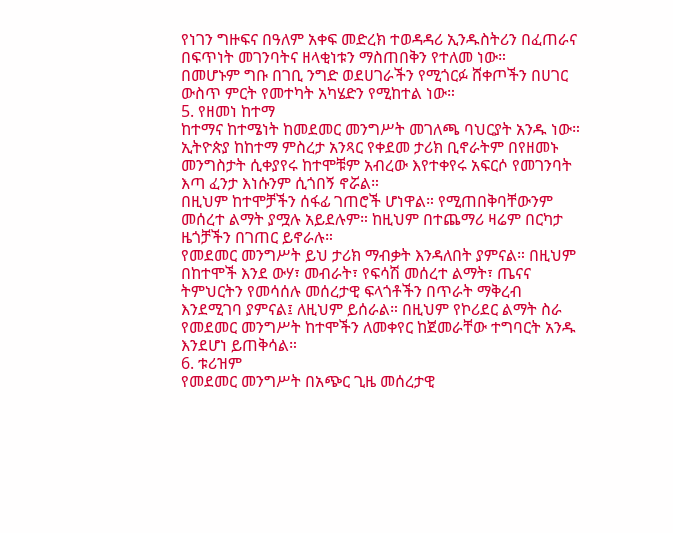የነገን ግዙፍና በዓለም አቀፍ መድረክ ተወዳዳሪ ኢንዱስትሪን በፈጠራና በፍጥነት መገንባትና ዘላቂነቱን ማስጠበቅን የተለመ ነው።
በመሆኑም ግቡ በገቢ ንግድ ወደሀገራችን የሚጎርፉ ሸቀጦችን በሀገር ውስጥ ምርት የመተካት አካሄድን የሚከተል ነው።
5. የዘመነ ከተማ
ከተማና ከተሜነት ከመደመር መንግሥት መገለጫ ባህርያት አንዱ ነው። ኢትዮጵያ ከከተማ ምስረታ አንጻር የቀደመ ታሪክ ቢኖራትም በየዘመኑ መንግስታት ሲቀያየሩ ከተሞቹም አብረው እየተቀየሩ አፍርሶ የመገንባት እጣ ፈንታ እነሱንም ሲጎበኝ ኖሯል።
በዚህም ከተሞቻችን ሰፋፊ ገጠሮች ሆነዋል። የሚጠበቅባቸውንም መሰረተ ልማት ያሟሉ አይደሉም። ከዚህም በተጨማሪ ዛሬም በርካታ ዜጎቻችን በገጠር ይኖራሉ።
የመደመር መንግሥት ይህ ታሪክ ማብቃት እንዳለበት ያምናል። በዚህም በከተሞች እንደ ውሃ፣ መብራት፣ የፍሳሽ መሰረተ ልማት፣ ጤናና ትምህርትን የመሳሰሉ መሰረታዊ ፍላጎቶችን በጥራት ማቅረብ እንደሚገባ ያምናል፤ ለዚህም ይሰራል። በዚህም የኮሪደር ልማት ስራ የመደመር መንግሥት ከተሞችን ለመቀየር ከጀመራቸው ተግባርት አንዱ እንደሆነ ይጠቅሳል።
6. ቱሪዝም
የመደመር መንግሥት በአጭር ጊዜ መሰረታዊ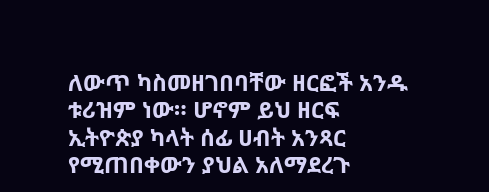ለውጥ ካስመዘገበባቸው ዘርፎች አንዱ ቱሪዝም ነው። ሆኖም ይህ ዘርፍ ኢትዮጵያ ካላት ሰፊ ሀብት አንጻር የሚጠበቀውን ያህል አለማደረጉ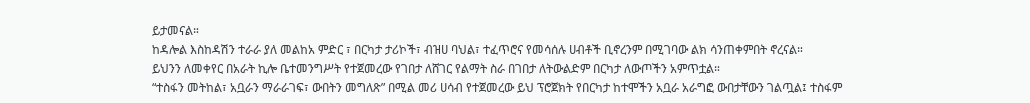ይታመናል።
ከዳሎል እስከዳሽን ተራራ ያለ መልከአ ምድር ፣ በርካታ ታሪኮች፣ ብዝሀ ባህል፣ ተፈጥሮና የመሳሰሉ ሀብቶች ቢኖረንም በሚገባው ልክ ሳንጠቀምበት ኖረናል።
ይህንን ለመቀየር በአራት ኪሎ ቤተመንግሥት የተጀመረው የገበታ ለሸገር የልማት ስራ በገበታ ለትውልድም በርካታ ለውጦችን አምጥቷል።
“ተስፋን መትከል፣ አቧራን ማራራገፍ፣ ውበትን መግለጽ” በሚል መሪ ሀሳብ የተጀመረው ይህ ፕሮጀክት የበርካታ ከተሞችን አቧራ አራግፎ ውበታቸውን ገልጧል፤ ተስፋም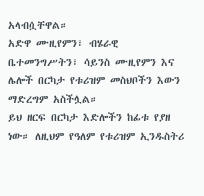አላብሷቸዋል።
አድዋ ሙዚየምን፣ ብሄራዊ ቤተመንግሥትን፣ ሳይንስ ሙዚየምን እና ሌሎች በርካታ የቱሪዝም መስህቦችን እውን ማድረግም አስችሏል።
ይህ ዘርፍ በርካታ እድሎችን ከፊቱ የያዘ ነው። ለዚህም የዓለም የቱሪዝም ኢንዱስትሪ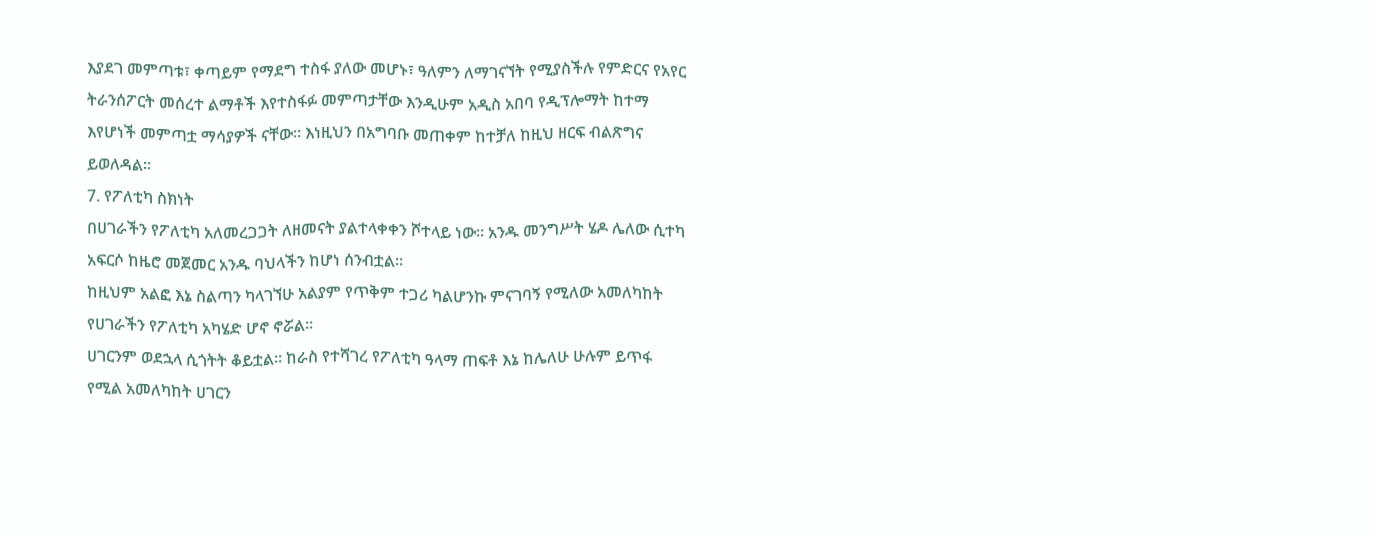እያደገ መምጣቱ፣ ቀጣይም የማደግ ተስፋ ያለው መሆኑ፣ ዓለምን ለማገናኘት የሚያስችሉ የምድርና የአየር ትራንሰፖርት መሰረተ ልማቶች እየተስፋፉ መምጣታቸው እንዲሁም አዲስ አበባ የዲፕሎማት ከተማ እየሆነች መምጣቷ ማሳያዎች ናቸው። እነዚህን በአግባቡ መጠቀም ከተቻለ ከዚህ ዘርፍ ብልጽግና ይወለዳል።
7. የፖለቲካ ስክነት
በሀገራችን የፖለቲካ አለመረጋጋት ለዘመናት ያልተላቀቀን ሾተላይ ነው። አንዱ መንግሥት ሄዶ ሌለው ሲተካ አፍርሶ ከዜሮ መጀመር አንዱ ባህላችን ከሆነ ሰንብቷል።
ከዚህም አልፎ እኔ ስልጣን ካላገኘሁ አልያም የጥቅም ተጋሪ ካልሆንኩ ምናገባኝ የሚለው አመለካከት የሀገራችን የፖለቲካ አካሄድ ሆኖ ኖሯል።
ሀገርንም ወደኋላ ሲጎትት ቆይቷል። ከራስ የተሻገረ የፖለቲካ ዓላማ ጠፍቶ እኔ ከሌለሁ ሁሉም ይጥፋ የሚል አመለካከት ሀገርን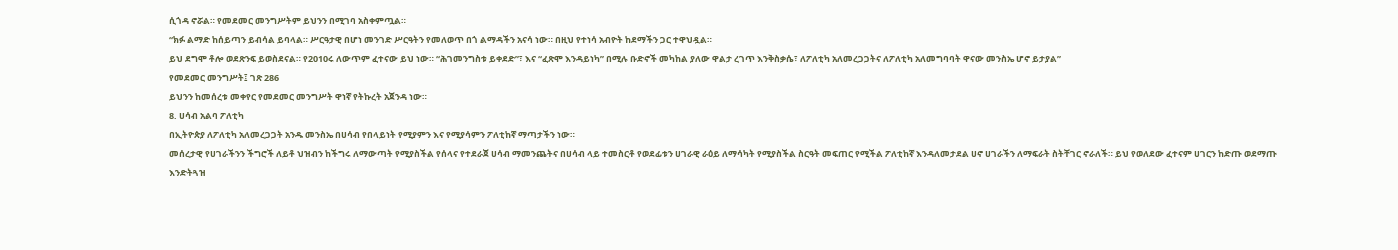ሲጎዳ ኖሯል። የመደመር መንግሥትም ይህንን በሚገባ አስቀምጧል።
“ክፉ ልማድ ከሰይጣን ይብሳል ይባላል። ሥርዓታዊ በሆነ መንገድ ሥርዓትን የመለወጥ በጎ ልማዳችን አናሳ ነው። በዚህ የተነሳ አብዮት ከደማችን ጋር ተዋህዷል።
ይህ ደግሞ ቶሎ ወደጽንፍ ይወስደናል። የ2010ሩ ለውጥም ፈተናው ይህ ነው። “ሕገመንግስቱ ይቀደድ”፣ እና “ፈጽሞ እንዳይነካ” በሚሉ ቡድኖች መካከል ያለው ዋልታ ረገጥ እንቅስቃሴ፣ ለፖለቲካ አለመረጋጋትና ለፖለቲካ አለመግባባት ዋናው መንስኤ ሆኖ ይታያል”
የመደመር መንግሥት፤ ገጽ 286
ይህንን ከመሰረቱ መቀየር የመደመር መንግሥት ዋነኛ የትኩረት አጀንዳ ነው።
8. ሀሳብ አልባ ፖለቲካ
በኢትዮጵያ ለፖለቲካ አለመረጋጋት አንዱ መንስኤ በሀሳብ የበላይነት የሚያምን እና የሚያሳምን ፖለቲከኛ ማጣታችን ነው።
መሰረታዊ የሀገራችንን ችግሮች ለይቶ ህዝብን ከችግሩ ለማውጣት የሚያስችል የሰላና የተደራጀ ሀሳብ ማመንጨትና በሀሳብ ላይ ተመስርቶ የወደፊቱን ሀገራዊ ራዕይ ለማሳካት የሚያስችል ስርዓት መፍጠር የሚችል ፖለቲከኛ እንዳለመታደል ሀኖ ሀገራችን ለማፍራት ስትቸገር ኖራለች። ይህ የወለደው ፈተናም ሀገርን ከድጡ ወደማጡ እንድትጓዝ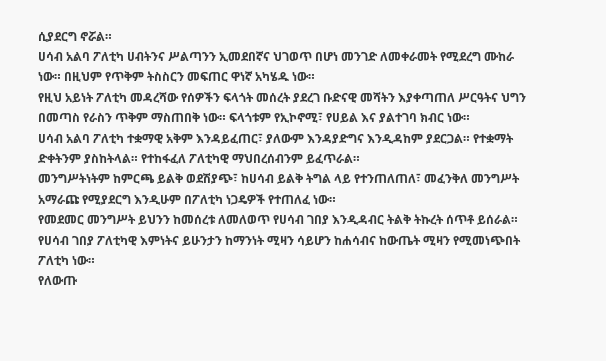ሲያደርግ ኖሯል።
ሀሳብ አልባ ፖለቲካ ሀብትንና ሥልጣንን ኢመደበኛና ህገወጥ በሆነ መንገድ ለመቀራመት የሚደረግ ሙከራ ነው። በዚህም የጥቅም ትስስርን መፍጠር ዋነኛ አካሄዱ ነው።
የዚህ አይነት ፖለቲካ መዳረሻው የሰዎችን ፍላጎት መሰረት ያደረገ ቡድናዊ መሻትን እያቀጣጠለ ሥርዓትና ህግን በመጣስ የራስን ጥቅም ማስጠበቅ ነው። ፍላጎቱም የኢኮኖሚ፣ የሀይል እና ያልተገባ ክብር ነው።
ሀሳብ አልባ ፖለቲካ ተቋማዊ አቅም እንዳይፈጠር፣ ያለውም እንዳያድግና እንዲዳከም ያደርጋል። የተቋማት ድቀትንም ያስከትላል። የተከፋፈለ ፖለቲካዊ ማህበረሰብንም ይፈጥራል።
መንግሥትነትም ከምርጫ ይልቅ ወደሽያጭ፣ ከሀሳብ ይልቅ ትግል ላይ የተንጠለጠለ፣ መፈንቅለ መንግሥት አማራጩ የሚያደርግ እንዲሁም በፖለቲካ ነጋዴዎች የተጠለፈ ነው።
የመደመር መንግሥት ይህንን ከመሰረቱ ለመለወጥ የሀሳብ ገበያ እንዲዳብር ትልቅ ትኩረት ሰጥቶ ይሰራል።
የሀሳብ ገበያ ፖለቲካዊ እምነትና ይሁንታን ከማንነት ሚዛን ሳይሆን ከሐሳብና ከውጤት ሚዛን የሚመነጭበት ፖለቲካ ነው።
የለውጡ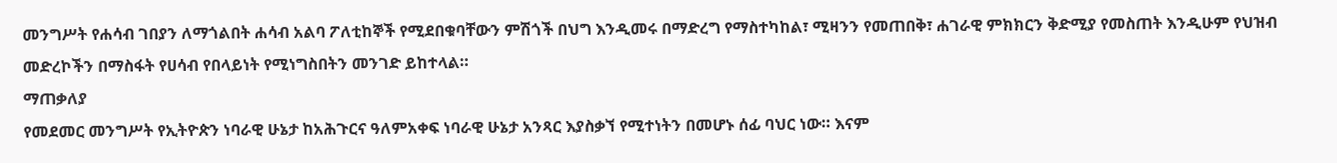መንግሥት የሐሳብ ገበያን ለማጎልበት ሐሳብ አልባ ፖለቲከኞች የሚደበቁባቸውን ምሽጎች በህግ እንዲመሩ በማድረግ የማስተካከል፣ ሚዛንን የመጠበቅ፣ ሐገራዊ ምክክርን ቅድሚያ የመስጠት እንዲሁም የህዝብ መድረኮችን በማስፋት የሀሳብ የበላይነት የሚነግስበትን መንገድ ይከተላል።
ማጠቃለያ
የመደመር መንግሥት የኢትዮጵን ነባራዊ ሁኔታ ከአሕጉርና ዓለምአቀፍ ነባራዊ ሁኔታ አንጻር እያስቃኘ የሚተነትን በመሆኑ ሰፊ ባህር ነው። እናም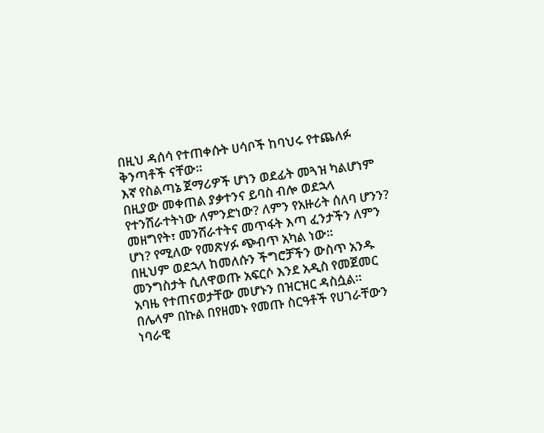በዚህ ዳሰሳ የተጠቀሱት ሀሳቦች ከባህሩ የተጨለፉ ቅንጣቶች ናቸው።
እኛ የስልጣኔ ጀማሪዎች ሆነን ወደፊት መጓዝ ካልሆነም በዚያው መቀጠል ያቃተንና ይባስ ብሎ ወደኋላ የተንሸራተትነው ለምንድነው? ለምን የአዙሪት ሰለባ ሆንን? መዘግየት፣ መንሸራተትና መጥፋት እጣ ፈንታችን ለምን ሆነ? የሚለው የመጽሃፉ ጭብጥ አካል ነው።
በዚህም ወደኋላ ከመለሱን ችግሮቻችን ውስጥ አንዱ መንግስታት ሲለዋወጡ አፍርሶ እንደ አዲስ የመጀመር አባዜ የተጠናወታቸው መሆኑን በዝርዝር ዳስሷል።
በሌላም በኩል በየዘመኑ የመጡ ስርዓቶች የሀገራቸውን ነባራዊ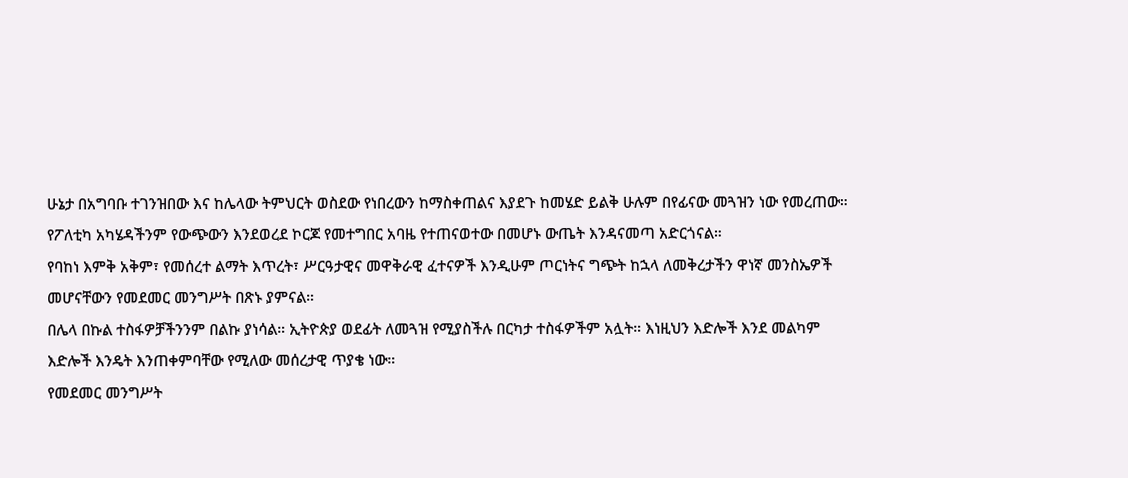ሁኔታ በአግባቡ ተገንዝበው እና ከሌላው ትምህርት ወስደው የነበረውን ከማስቀጠልና እያደጉ ከመሄድ ይልቅ ሁሉም በየፊናው መጓዝን ነው የመረጠው።
የፖለቲካ አካሄዳችንም የውጭውን እንደወረደ ኮርጆ የመተግበር አባዜ የተጠናወተው በመሆኑ ውጤት እንዳናመጣ አድርጎናል።
የባከነ እምቅ አቅም፣ የመሰረተ ልማት እጥረት፣ ሥርዓታዊና መዋቅራዊ ፈተናዎች እንዲሁም ጦርነትና ግጭት ከኋላ ለመቅረታችን ዋነኛ መንስኤዎች መሆናቸውን የመደመር መንግሥት በጽኑ ያምናል።
በሌላ በኩል ተስፋዎቻችንንም በልኩ ያነሳል። ኢትዮጵያ ወደፊት ለመጓዝ የሚያስችሉ በርካታ ተስፋዎችም አሏት። እነዚህን እድሎች እንደ መልካም እድሎች እንዴት እንጠቀምባቸው የሚለው መሰረታዊ ጥያቄ ነው።
የመደመር መንግሥት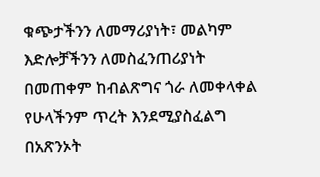ቁጭታችንን ለመማሪያነት፣ መልካም እድሎቻችንን ለመስፈንጠሪያነት በመጠቀም ከብልጽግና ጎራ ለመቀላቀል የሁላችንም ጥረት እንደሚያስፈልግ በአጽንኦት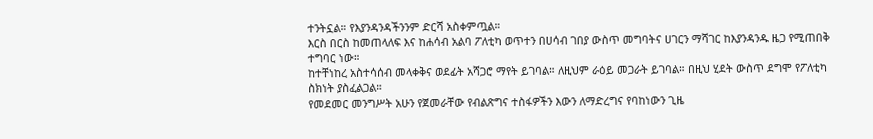ተንትኗል። የእያንዳንዳችንንም ድርሻ አስቀምጧል።
እርስ በርስ ከመጠላለፍ እና ከሐሳብ አልባ ፖለቲካ ወጥተን በሀሳብ ገበያ ውስጥ መግባትና ሀገርን ማሻገር ከእያንዳንዱ ዜጋ የሚጠበቅ ተግባር ነው።
ከተቸነከረ አስተሳሰብ መላቀቅና ወደፊት አሻጋሮ ማየት ይገባል። ለዚህም ራዕይ መጋራት ይገባል። በዚህ ሂደት ውስጥ ደግሞ የፖለቲካ ስክነት ያስፈልጋል።
የመደመር መንግሥት አሁን የጀመራቸው የብልጽግና ተስፋዎችን እውን ለማድረግና የባከነውን ጊዜ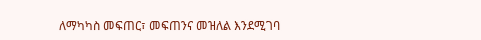ለማካካስ መፍጠር፣ መፍጠንና መዝለል እንደሚገባ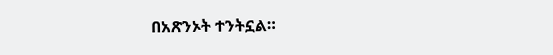በአጽንኦት ተንትኗል።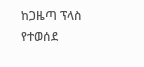ከጋዜጣ ፕላስ የተወሰደ